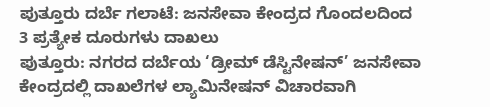ಪುತ್ತೂರು ದರ್ಬೆ ಗಲಾಟೆ: ಜನಸೇವಾ ಕೇಂದ್ರದ ಗೊಂದಲದಿಂದ 3 ಪ್ರತ್ಯೇಕ ದೂರುಗಳು ದಾಖಲು
ಪುತ್ತೂರು: ನಗರದ ದರ್ಬೆಯ ‘ಡ್ರೀಮ್ ಡೆಸ್ಟಿನೇಷನ್’ ಜನಸೇವಾ ಕೇಂದ್ರದಲ್ಲಿ ದಾಖಲೆಗಳ ಲ್ಯಾಮಿನೇಷನ್ ವಿಚಾರವಾಗಿ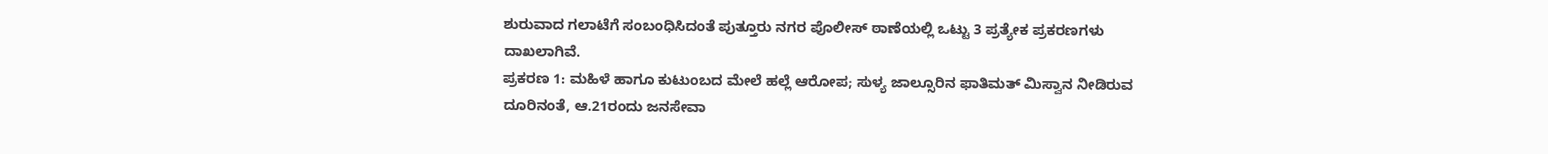ಶುರುವಾದ ಗಲಾಟೆಗೆ ಸಂಬಂಧಿಸಿದಂತೆ ಪುತ್ತೂರು ನಗರ ಪೊಲೀಸ್ ಠಾಣೆಯಲ್ಲಿ ಒಟ್ಟು 3 ಪ್ರತ್ಯೇಕ ಪ್ರಕರಣಗಳು ದಾಖಲಾಗಿವೆ.
ಪ್ರಕರಣ 1: ಮಹಿಳೆ ಹಾಗೂ ಕುಟುಂಬದ ಮೇಲೆ ಹಲ್ಲೆ ಆರೋಪ; ಸುಳ್ಯ ಜಾಲ್ಸೂರಿನ ಫಾತಿಮತ್ ಮಿಸ್ವಾನ ನೀಡಿರುವ ದೂರಿನಂತೆ, ಆ.21ರಂದು ಜನಸೇವಾ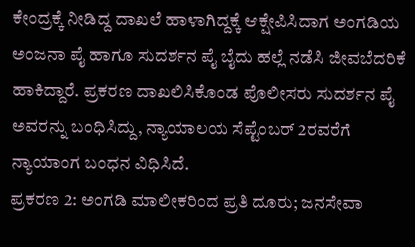ಕೇಂದ್ರಕ್ಕೆ ನೀಡಿದ್ದ ದಾಖಲೆ ಹಾಳಾಗಿದ್ದಕ್ಕೆ ಆಕ್ಷೇಪಿಸಿದಾಗ ಅಂಗಡಿಯ ಅಂಜನಾ ಪೈ ಹಾಗೂ ಸುದರ್ಶನ ಪೈ ಬೈದು ಹಲ್ಲೆ ನಡೆಸಿ ಜೀವಬೆದರಿಕೆ ಹಾಕಿದ್ದಾರೆ. ಪ್ರಕರಣ ದಾಖಲಿಸಿಕೊಂಡ ಪೊಲೀಸರು ಸುದರ್ಶನ ಪೈ ಅವರನ್ನು ಬಂಧಿಸಿದ್ದು, ನ್ಯಾಯಾಲಯ ಸೆಪ್ಟೆಂಬರ್ 2ರವರೆಗೆ ನ್ಯಾಯಾಂಗ ಬಂಧನ ವಿಧಿಸಿದೆ.
ಪ್ರಕರಣ 2: ಅಂಗಡಿ ಮಾಲೀಕರಿಂದ ಪ್ರತಿ ದೂರು; ಜನಸೇವಾ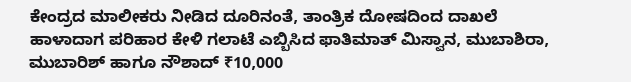ಕೇಂದ್ರದ ಮಾಲೀಕರು ನೀಡಿದ ದೂರಿನಂತೆ, ತಾಂತ್ರಿಕ ದೋಷದಿಂದ ದಾಖಲೆ ಹಾಳಾದಾಗ ಪರಿಹಾರ ಕೇಳಿ ಗಲಾಟೆ ಎಬ್ಬಿಸಿದ ಫಾತಿಮಾತ್ ಮಿಸ್ವಾನ, ಮುಬಾಶಿರಾ, ಮುಬಾರಿಶ್ ಹಾಗೂ ನೌಶಾದ್ ₹10,000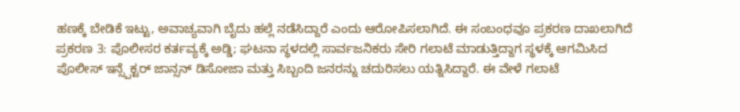ಹಣಕ್ಕೆ ಬೇಡಿಕೆ ಇಟ್ಟು, ಅವಾಚ್ಯವಾಗಿ ಬೈದು ಹಲ್ಲೆ ನಡೆಸಿದ್ದಾರೆ ಎಂದು ಆರೋಪಿಸಲಾಗಿದೆ. ಈ ಸಂಬಂಧವೂ ಪ್ರಕರಣ ದಾಖಲಾಗಿದೆ
ಪ್ರಕರಣ 3: ಪೊಲೀಸರ ಕರ್ತವ್ಯಕ್ಕೆ ಅಡ್ಡಿ; ಘಟನಾ ಸ್ಥಳದಲ್ಲಿ ಸಾರ್ವಜನಿಕರು ಸೇರಿ ಗಲಾಟೆ ಮಾಡುತ್ತಿದ್ದಾಗ ಸ್ಥಳಕ್ಕೆ ಆಗಮಿಸಿದ ಪೊಲೀಸ್ ಇನ್ಸ್ಪೆಕ್ಟರ್ ಜಾನ್ಸನ್ ಡಿಸೋಜಾ ಮತ್ತು ಸಿಬ್ಬಂದಿ ಜನರನ್ನು ಚದುರಿಸಲು ಯತ್ನಿಸಿದ್ದಾರೆ. ಈ ವೇಳೆ ಗಲಾಟೆ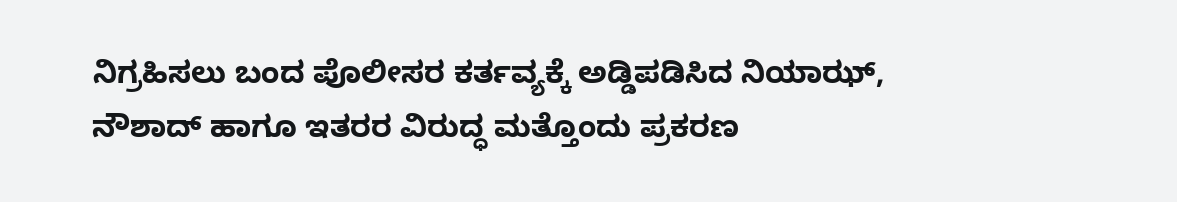ನಿಗ್ರಹಿಸಲು ಬಂದ ಪೊಲೀಸರ ಕರ್ತವ್ಯಕ್ಕೆ ಅಡ್ಡಿಪಡಿಸಿದ ನಿಯಾಝ್, ನೌಶಾದ್ ಹಾಗೂ ಇತರರ ವಿರುದ್ಧ ಮತ್ತೊಂದು ಪ್ರಕರಣ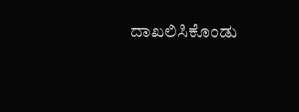ದಾಖಲಿಸಿಕೊಂಡು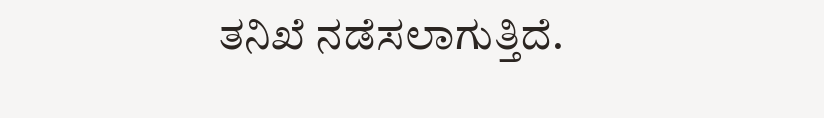ತನಿಖೆ ನಡೆಸಲಾಗುತ್ತಿದೆ.